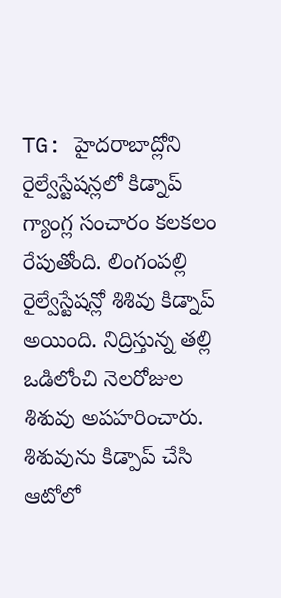TG: హైదరాబాద్లోని రైల్వేస్టేషన్లలో కిడ్నాప్ గ్యాంగ్ల సంచారం కలకలం రేపుతోంది. లింగంపల్లి రైల్వేస్టేషన్లో శిశివు కిడ్నాప్ అయింది. నిద్రిస్తున్న తల్లి ఒడిలోంచి నెలరోజుల శిశువు అపహరించారు. శిశువును కిడ్పాప్ చేసి ఆటోలో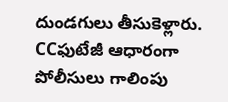దుండగులు తీసుకెళ్లారు. CCఫుటేజీ ఆధారంగా పోలీసులు గాలింపు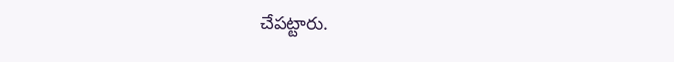చేపట్టారు.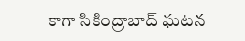కాగా సికింద్రాబాద్ ఘటన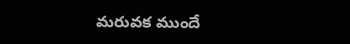మరువక ముందే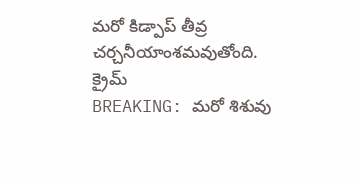మరో కిడ్పాప్ తీవ్ర చర్చనీయాంశమవుతోంది.
క్రైమ్
BREAKING: మరో శిశువు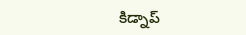కిడ్నాప్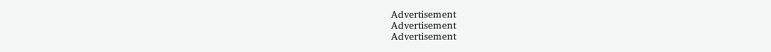Advertisement
Advertisement
Advertisement